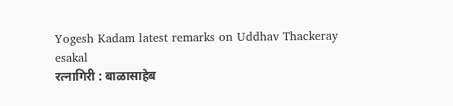Yogesh Kadam latest remarks on Uddhav Thackeray
esakal
रत्नागिरी : बाळासाहेब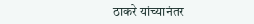ठाकरे यांच्यानंतर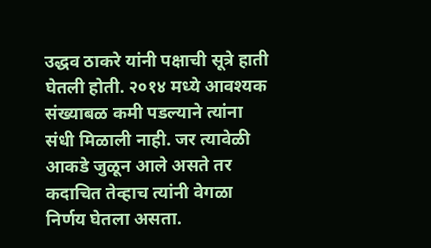उद्धव ठाकरे यांनी पक्षाची सूत्रे हाती घेतली होती. २०१४ मध्ये आवश्यक संख्याबळ कमी पडल्याने त्यांना संधी मिळाली नाही. जर त्यावेळी आकडे जुळून आले असते तर कदाचित तेव्हाच त्यांनी वेगळा निर्णय घेतला असता.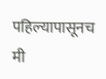पहिल्यापासूनच मी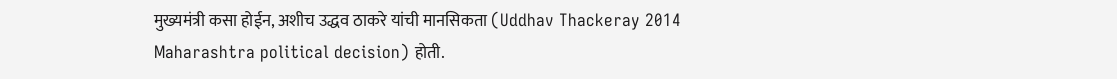मुख्यमंत्री कसा होईन, अशीच उद्धव ठाकरे यांची मानसिकता (Uddhav Thackeray 2014 Maharashtra political decision) होती.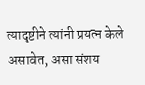त्यादृष्टीने त्यांनी प्रयत्न केले असावेत, असा संशय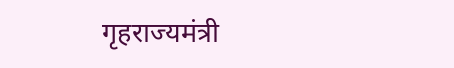गृहराज्यमंत्री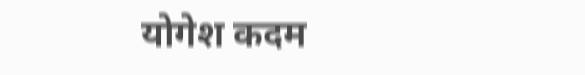योगेश कदम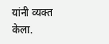यांनी व्यक्त केला.